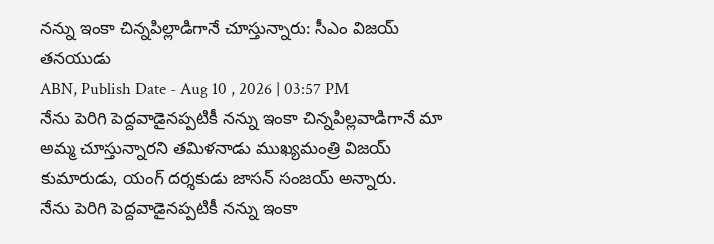నన్ను ఇంకా చిన్నపిల్లాడిగానే చూస్తున్నారు: సీఎం విజయ్ తనయుడు
ABN, Publish Date - Aug 10 , 2026 | 03:57 PM
నేను పెరిగి పెద్దవాడైనప్పటికీ నన్ను ఇంకా చిన్నపిల్లవాడిగానే మా అమ్మ చూస్తున్నారని తమిళనాడు ముఖ్యమంత్రి విజయ్ కుమారుడు, యంగ్ దర్శకుడు జాసన్ సంజయ్ అన్నారు.
నేను పెరిగి పెద్దవాడైనప్పటికీ నన్ను ఇంకా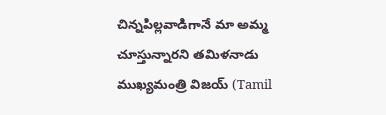చిన్నపిల్లవాడిగానే మా అమ్మ చూస్తున్నారని తమిళనాడు ముఖ్యమంత్రి విజయ్ (Tamil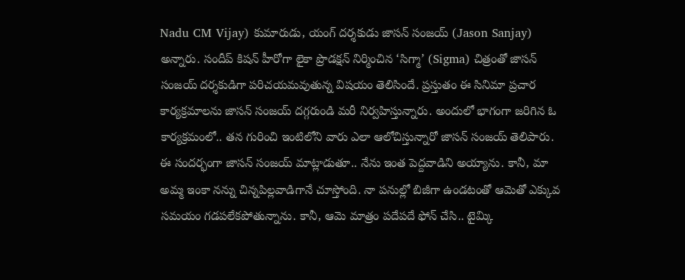Nadu CM Vijay) కుమారుడు, యంగ్ దర్శకుడు జాసన్ సంజయ్ (Jason Sanjay) అన్నారు. సందీప్ కిషన్ హీరోగా లైకా ప్రొడక్షన్ నిర్మించిన ‘సిగ్మా’ (Sigma) చిత్రంతో జాసన్ సంజయ్ దర్శకుడిగా పరిచయమవుతున్న విషయం తెలిసిందే. ప్రస్తుతం ఈ సినిమా ప్రచార కార్యక్రమాలను జాసన్ సంజయ్ దగ్గరుండి మరీ నిర్వహిస్తున్నారు. అందులో భాగంగా జరిగిన ఓ కార్యక్రమంలో.. తన గురించి ఇంటిలోని వారు ఎలా ఆలోచిస్తున్నారో జాసన్ సంజయ్ తెలిపారు.
ఈ సందర్భంగా జాసన్ సంజయ్ మాట్లాడుతూ.. నేను ఇంత పెద్దవాడిని అయ్యాను. కానీ, మా అమ్మ ఇంకా నన్ను చిన్నపిల్లవాడిగానే చూస్తోంది. నా పనుల్లో బిజీగా ఉండటంతో ఆమెతో ఎక్కువ సమయం గడపలేకపోతున్నాను. కానీ, ఆమె మాత్రం పదేపదే ఫోన్ చేసి.. టైమ్కి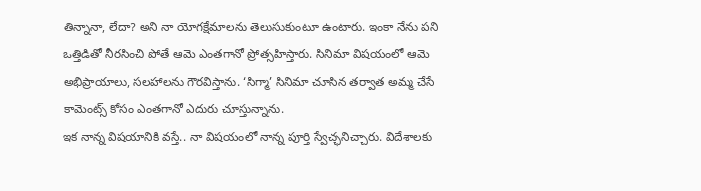తిన్నానా, లేదా? అని నా యోగక్షేమాలను తెలుసుకుంటూ ఉంటారు. ఇంకా నేను పని ఒత్తిడితో నీరసించి పోతే ఆమె ఎంతగానో ప్రోత్సహిస్తారు. సినిమా విషయంలో ఆమె అభిప్రాయాలు, సలహాలను గౌరవిస్తాను. ‘సిగ్మా’ సినిమా చూసిన తర్వాత అమ్మ చేసే కామెంట్స్ కోసం ఎంతగానో ఎదురు చూస్తున్నాను.
ఇక నాన్న విషయానికి వస్తే.. నా విషయంలో నాన్న పూర్తి స్వేచ్ఛనిచ్చారు. విదేశాలకు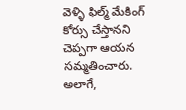వెళ్ళి ఫిల్మ్ మేకింగ్ కోర్సు చేస్తానని చెప్పగా ఆయన సమ్మతించారు. అలాగే,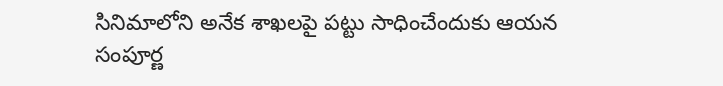సినిమాలోని అనేక శాఖలపై పట్టు సాధించేందుకు ఆయన సంపూర్ణ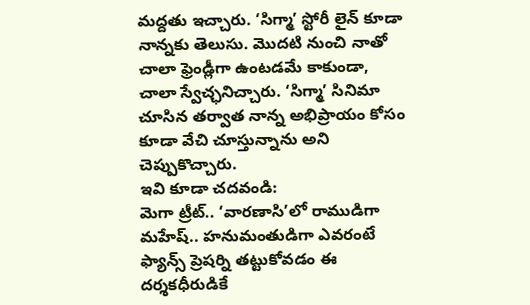మద్దతు ఇచ్చారు. ‘సిగ్మా’ స్టోరీ లైన్ కూడా నాన్నకు తెలుసు. మొదటి నుంచి నాతో చాలా ఫ్రెండ్లీగా ఉంటడమే కాకుండా, చాలా స్వేచ్ఛనిచ్చారు. ‘సిగ్మా’ సినిమా చూసిన తర్వాత నాన్న అభిప్రాయం కోసం కూడా వేచి చూస్తున్నాను అని చెప్పుకొచ్చారు.
ఇవి కూడా చదవండి:
మెగా ట్రీట్.. ‘వారణాసి’లో రాముడిగా మహేష్.. హనుమంతుడిగా ఎవరంటే
ఫ్యాన్స్ ప్రెషర్ని తట్టుకోవడం ఈ దర్శకధీరుడికే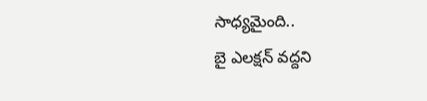సాధ్యమైంది..
బై ఎలక్షన్ వద్దని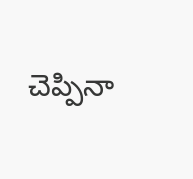చెప్పినా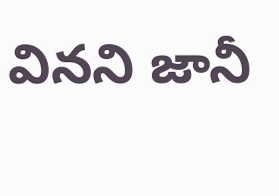వినని జానీ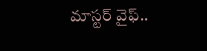మాస్టర్ వైఫ్..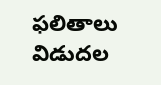ఫలితాలు విడుదల